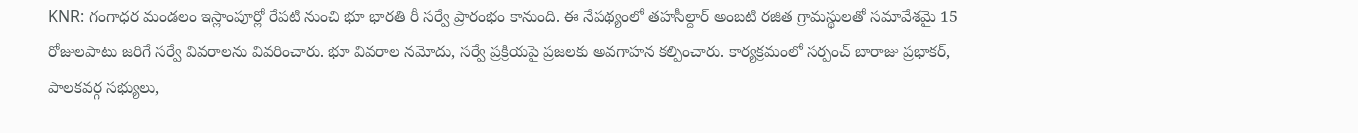KNR: గంగాధర మండలం ఇస్లాంపూర్లో రేపటి నుంచి భూ భారతి రీ సర్వే ప్రారంభం కానుంది. ఈ నేపథ్యంలో తహసీల్దార్ అంబటి రజిత గ్రామస్థులతో సమావేశమై 15 రోజులపాటు జరిగే సర్వే వివరాలను వివరించారు. భూ వివరాల నమోదు, సర్వే ప్రక్రియపై ప్రజలకు అవగాహన కల్పించారు. కార్యక్రమంలో సర్పంచ్ బారాజు ప్రభాకర్, పాలకవర్గ సభ్యులు,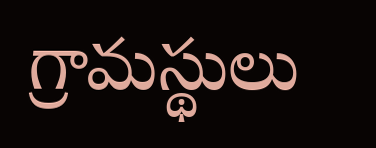గ్రామస్థులు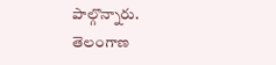పాల్గొన్నారు.
తెలంగాణ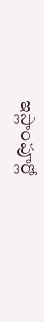ఇస్లాంపూర్లో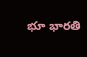భూ భారతి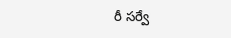రీ సర్వే